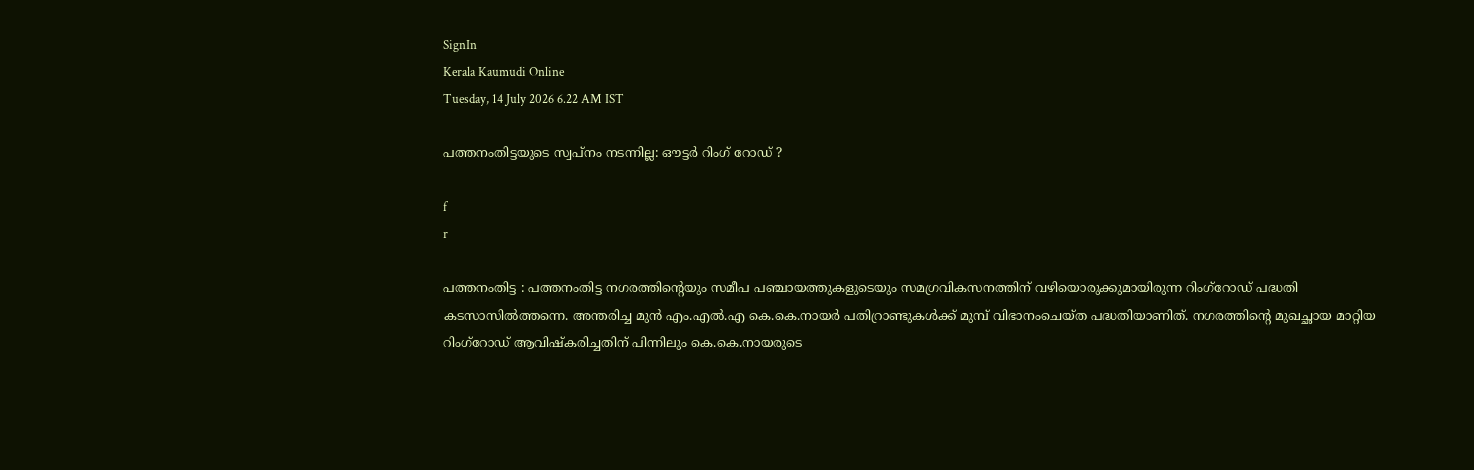SignIn
Kerala Kaumudi Online
Tuesday, 14 July 2026 6.22 AM IST

പത്തനംതിട്ടയുടെ സ്വപ്നം നടന്നില്ല: ഔട്ടർ റിംഗ് റോഡ് ?

f
r

പത്തനംതിട്ട : പത്തനംതിട്ട നഗരത്തിന്റെയും സമീപ പഞ്ചായത്തുകളുടെയും സമഗ്രവികസനത്തിന് വഴിയൊരുക്കുമായിരുന്ന റിംഗ്റോഡ് പദ്ധതി കടസാസിൽത്തന്നെ. അന്തരിച്ച മുൻ എം.എൽ.എ കെ.കെ.നായർ പതിറ്രാണ്ടുകൾക്ക് മുമ്പ് വിഭാനംചെയ്ത പദ്ധതിയാണിത്. നഗരത്തിന്റെ മുഖച്ഛായ മാറ്റിയ റിംഗ്റോഡ് ആവിഷ്കരിച്ചതിന് പിന്നിലും കെ.കെ.നായരുടെ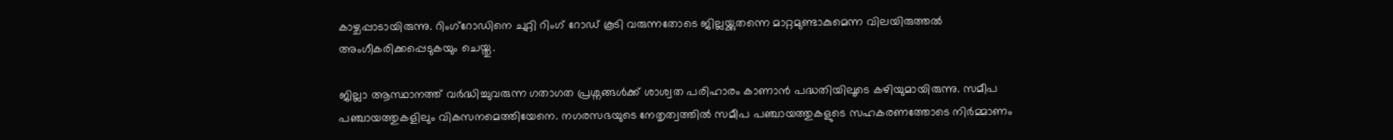കാഴ്ചപ്പാടായിരുന്നു. റിംഗ്റോഡിനെ ചുറ്റി റിംഗ് റോഡ് കൂടി വരുന്നതോടെ ജില്ലയ്ക്കുതന്നെ മാറ്റമുണ്ടാകുമെന്ന വിലയിരുത്തൽ അംഗീകരിക്കപ്പെടുകയും ചെയ്തു.

ജില്ലാ ആസ്ഥാനത്ത് വർദ്ധിച്ചുവരുന്ന ഗതാഗത പ്രശ്നങ്ങൾക്ക് ശാശ്വത പരിഹാരം കാണാൻ പദ്ധതിയിലൂടെ കഴിയുമായിരുന്നു. സമീപ പഞ്ചായത്തുകളിലും വികസനമെത്തിയേനെ. നഗരസഭയുടെ നേതൃത്വത്തിൽ സമീപ പഞ്ചായത്തുകളുടെ സഹകരണത്തോടെ നിർമ്മാണം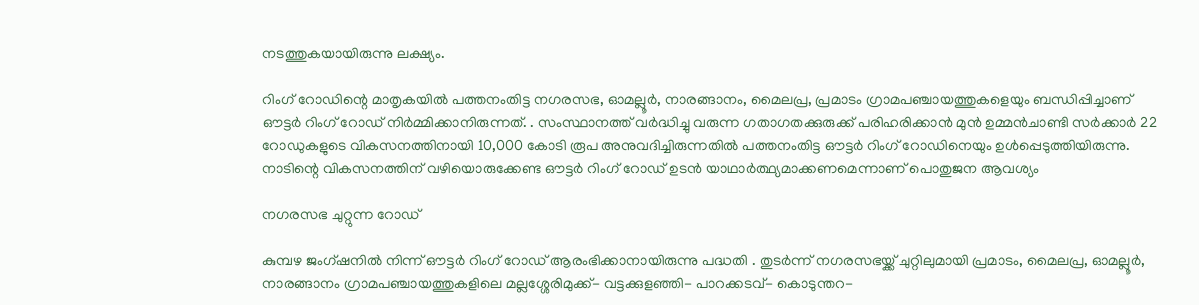നടത്തുകയായിരുന്നു ലക്ഷ്യം.

റിംഗ് റോഡിന്റെ മാതൃകയിൽ പത്തനംതിട്ട നഗരസഭ, ഓമല്ലൂർ, നാരങ്ങാനം, മൈലപ്ര, പ്രമാടം ഗ്രാമപഞ്ചായത്തുകളെയും ബന്ധിപ്പിച്ചാണ് ഔട്ടർ റിംഗ് റോഡ് നിർമ്മിക്കാനിരുന്നത്. . സംസ്ഥാനത്ത് വർദ്ധിച്ചു വരുന്ന ഗതാഗതക്കുരുക്ക് പരിഹരിക്കാൻ മുൻ ഉമ്മൻചാണ്ടി സർക്കാർ 22 റോഡുകളുടെ വികസനത്തിനായി 10,000 കോടി രൂപ അനുവദിച്ചിരുന്നതിൽ പത്തനംതിട്ട ഔട്ടർ റിംഗ് റോഡിനെയും ഉൾപ്പെടുത്തിയിരുന്നു. നാടിന്റെ വികസനത്തിന് വഴിയൊരുക്കേണ്ട ഔട്ടർ റിംഗ് റോഡ് ഉടൻ യാഥാർത്ഥ്യമാക്കണമെന്നാണ് പൊതുജന ആവശ്യം

നഗരസഭ ചുറ്റുന്ന റോഡ്

കുമ്പഴ ജംഗ്ഷനിൽ നിന്ന് ഔട്ടർ റിംഗ് റോഡ് ആരംഭിക്കാനായിരുന്നു പദ്ധതി . തുടർന്ന് നഗരസഭയ്ക്ക് ചുറ്റിലുമായി പ്രമാടം, മൈലപ്ര, ഓമല്ലൂർ, നാരങ്ങാനം ഗ്രാമപഞ്ചായത്തുകളിലെ മല്ലശ്ശേരിമുക്ക്- വട്ടക്കുളഞ്ഞി- പാറക്കടവ്- കൊടുന്തറ-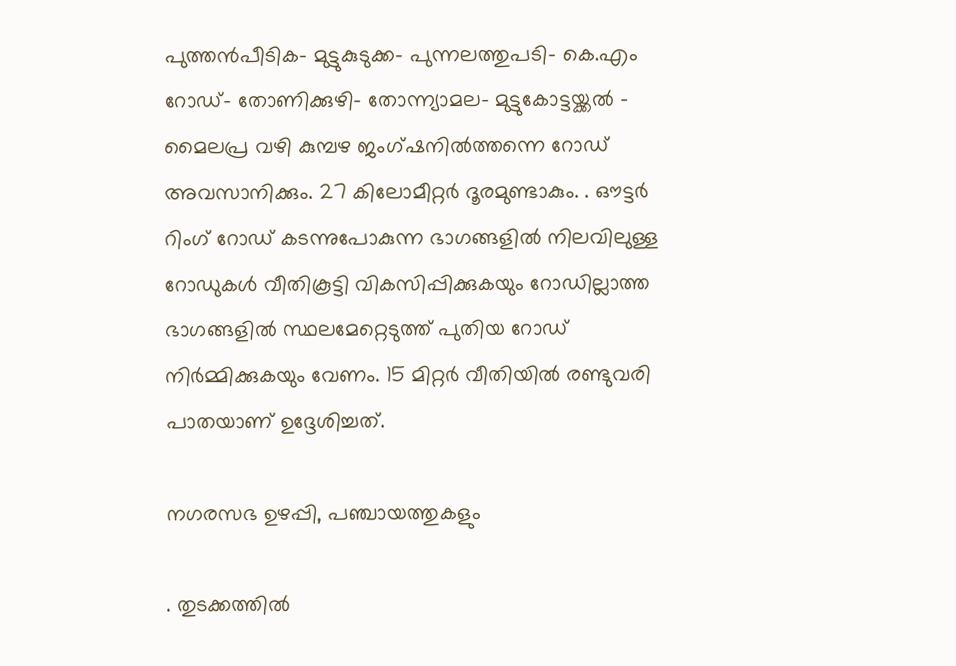പുത്തൻപീടിക- മുട്ടുകുടുക്ക- പുന്നലത്തുപടി- കെ.എം റോഡ്- തോണിക്കുഴി- തോന്ന്യാമല- മുട്ടുകോട്ടയ്ക്കൽ - മൈലപ്ര വഴി കുമ്പഴ ജംഗ്ഷനിൽത്തന്നെ റോഡ് അവസാനിക്കും. 27 കിലോമീറ്റർ ദൂരമുണ്ടാകും. . ഔട്ടർ റിംഗ് റോഡ് കടന്നുപോകുന്ന ഭാഗങ്ങളിൽ നിലവിലുള്ള റോഡുകൾ വീതികൂട്ടി വികസിപ്പിക്കുകയും റോഡില്ലാത്ത ഭാഗങ്ങളിൽ സ്ഥലമേറ്റെടുത്ത് പുതിയ റോഡ് നിർമ്മിക്കുകയും വേണം. 15 മിറ്റർ വീതിയിൽ രണ്ടുവരി പാതയാണ് ഉദ്ദേശിച്ചത്.

നഗരസഭ ഉഴപ്പി, പഞ്ചായത്തുകളും

. തുടക്കത്തിൽ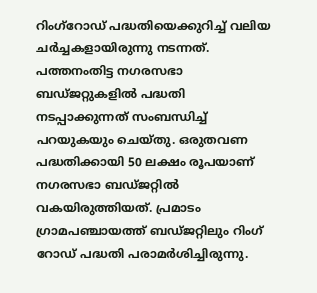റിംഗ്റോഡ് പദ്ധതിയെക്കുറിച്ച് വലിയ ചർച്ചകളായിരുന്നു നടന്നത്. പത്തനംതിട്ട നഗരസഭാ ബഡ്ജറ്റുകളിൽ പദ്ധതി നടപ്പാക്കുന്നത് സംബന്ധിച്ച് പറയുകയും ചെയ്തു. ഒരുതവണ പദ്ധതിക്കായി 50 ലക്ഷം രൂപയാണ് നഗരസഭാ ബഡ്ജറ്റിൽ വകയിരുത്തിയത്. പ്രമാടം ഗ്രാമപഞ്ചായത്ത് ബ‌ഡ്ജറ്റിലും റിംഗ് റോഡ് പദ്ധതി പരാമർശിച്ചിരുന്നു.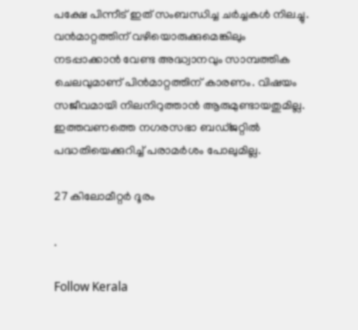പക്ഷേ പിന്നീട് ഇത് സംബന്ധിച്ച ചർച്ചകൾ നിലച്ചു. വൻമാറ്റത്തിന് വഴിയൊരുക്കുമെങ്കിലും നടപ്പാക്കാൻ വേണ്ട അദ്ധ്വാനവും സാമ്പത്തിക ചെലവുമാണ് പിൻമാറ്റത്തിന് കാരണം. വിഷയം സജീവമായി നിലനിറുത്താൻ ആരുമുണ്ടായതുമില്ല. ഇത്തവണത്തെ നഗരസഭാ ബഡ്ജറ്റിൽ പദ്ധതിയെക്കുറിച്ച് പരാമർശം പോലുമില്ല.

27 കിലോമീറ്റർ ദൂരം

.

Follow Kerala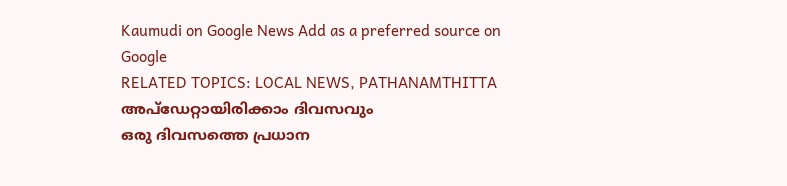Kaumudi on Google News Add as a preferred source on Google
RELATED TOPICS: LOCAL NEWS, PATHANAMTHITTA
അപ്ഡേറ്റായിരിക്കാം ദിവസവും
ഒരു ദിവസത്തെ പ്രധാന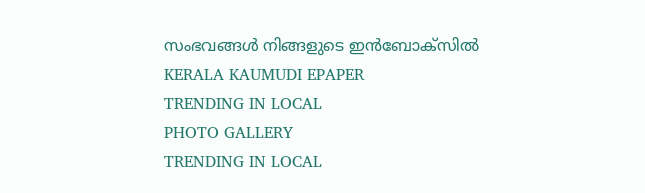സംഭവങ്ങൾ നിങ്ങളുടെ ഇൻബോക്സിൽ
KERALA KAUMUDI EPAPER
TRENDING IN LOCAL
PHOTO GALLERY
TRENDING IN LOCAL